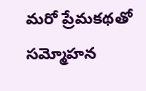మరో ప్రేమకథతో సమ్మోహన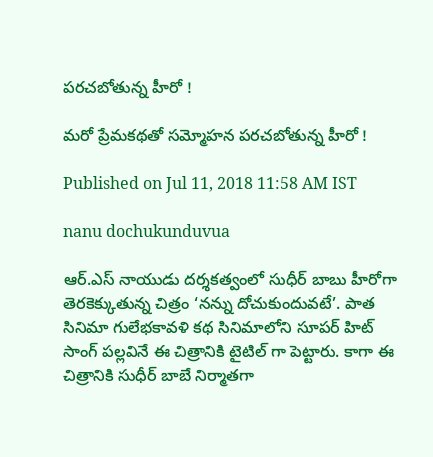పరచబోతున్న హీరో !

మరో ప్రేమకథతో సమ్మోహన పరచబోతున్న హీరో !

Published on Jul 11, 2018 11:58 AM IST

nanu dochukunduvua

ఆర్‌.ఎస్‌ నాయుడు దర్శకత్వంలో సుధీర్ బాబు హీరోగా తెరకెక్కుతున్న చిత్రం ‘నన్ను దోచుకుందువటే’. పాత సినిమా గులేభకావళి కథ సినిమాలోని సూపర్‌ హిట్ సాంగ్ పల్లవినే ఈ చిత్రానికి టైటిల్‌ గా పెట్టారు. కాగా ఈ చిత్రానికి సుధీర్‌ బాబే నిర్మాతగా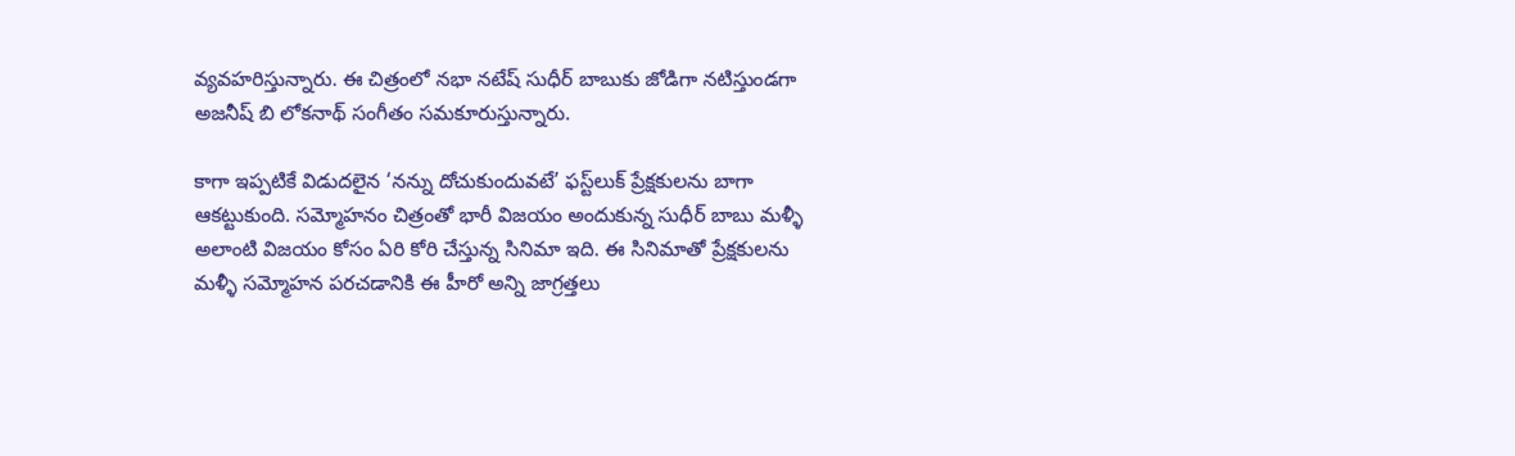వ్యవహరిస్తున్నారు. ఈ చిత్రంలో నభా నటేష్‌ సుధీర్‌ బాబుకు జోడిగా నటిస్తుండగా అజనీష్‌ బి లోకనాథ్‌ సంగీతం సమకూరుస్తున్నారు.

కాగా ఇప్పటికే విడుదలైన ‘నన్ను దోచుకుందువటే’ ఫస్ట్‌లుక్‌ ప్రేక్షకులను బాగా ఆకట్టుకుంది. సమ్మోహనం చిత్రంతో భారీ విజయం అందుకున్న సుధీర్ బాబు మళ్ళీ అలాంటి విజయం కోసం ఏరి కోరి చేస్తున్న సినిమా ఇది. ఈ సినిమాతో ప్రేక్షకులను మళ్ళీ సమ్మోహన పరచడానికి ఈ హీరో అన్ని జాగ్రత్తలు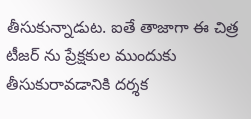తీసుకున్నాడుట. ఐతే తాజాగా ఈ చిత్ర టీజర్‌ ను ప్రేక్షకుల ముందుకు తీసుకురావడానికి దర్శక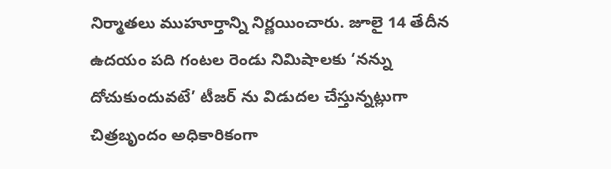నిర్మాతలు ముహూర్తాన్ని నిర్ణయించారు. జూలై 14 తేదీన ఉదయం పది గంటల రెండు నిమిషాలకు ‘నన్ను దోచుకుందువటే’ టీజర్‌ ను విడుదల చేస్తున్నట్లుగా చిత్రబృందం అధికారికంగా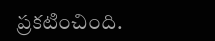ప్రకటించింది.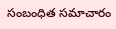సంబంధిత సమాచారం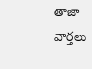తాజా వార్తలు